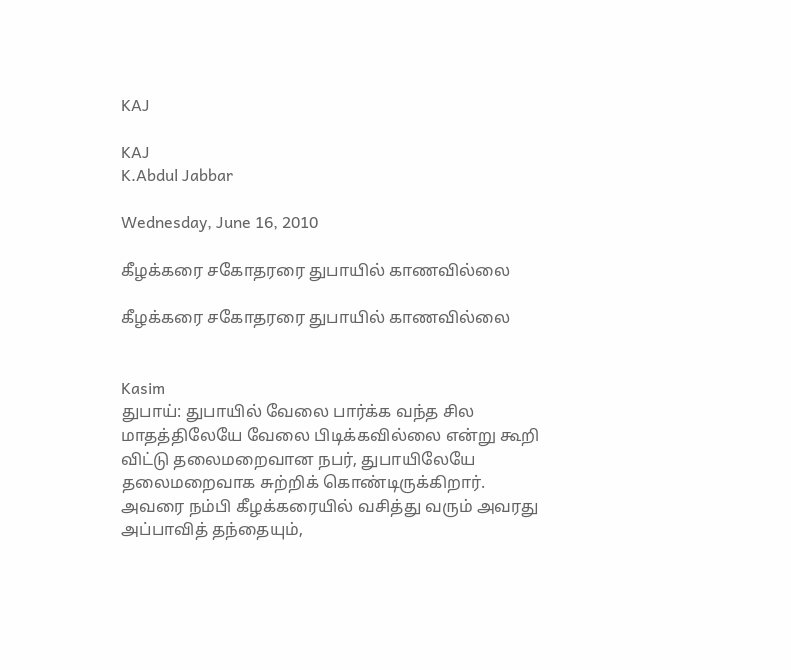KAJ

KAJ
K.Abdul Jabbar

Wednesday, June 16, 2010

கீழக்கரை சகோதரரை துபாயில் காணவில்லை

கீழக்கரை சகோதரரை துபாயில் காணவில்லை


Kasim
துபாய்: துபாயில் வேலை பார்க்க வந்த சில மாதத்திலேயே வேலை பிடிக்கவில்லை என்று கூறி விட்டு தலைமறைவான நபர், துபாயிலேயே தலைமறைவாக சுற்றிக் கொண்டிருக்கிறார். அவரை நம்பி கீழக்கரையில் வசித்து வரும் அவரது அப்பாவித் தந்தையும்,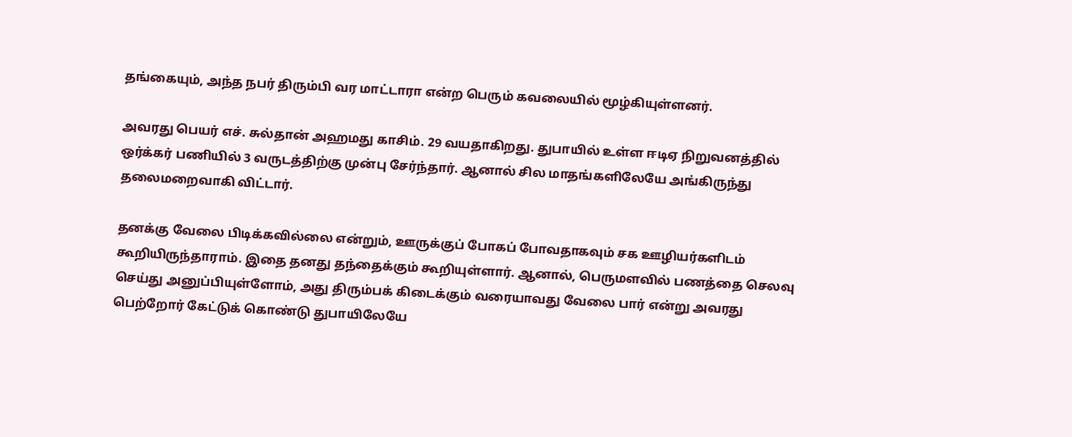தங்கையும், அந்த நபர் திரும்பி வர மாட்டாரா என்ற பெரும் கவலையில் மூழ்கியுள்ளனர்.

அவரது பெயர் எச். சுல்தான் அஹமது காசிம். 29 வயதாகிறது. துபாயில் உள்ள ஈடிஏ நிறுவனத்தில் ஒர்க்கர் பணியில் 3 வருடத்திற்கு முன்பு சேர்ந்தார். ஆனால் சில மாதங்களிலேயே அங்கிருந்து தலைமறைவாகி விட்டார்.

தனக்கு வேலை பிடிக்கவில்லை என்றும், ஊருக்குப் போகப் போவதாகவும் சக ஊழியர்களிடம் கூறியிருந்தாராம். இதை தனது தந்தைக்கும் கூறியுள்ளார். ஆனால், பெருமளவில் பணத்தை செலவு செய்து அனுப்பியுள்ளோம், அது திரும்பக் கிடைக்கும் வரையாவது வேலை பார் என்று அவரது பெற்றோர் கேட்டுக் கொண்டு துபாயிலேயே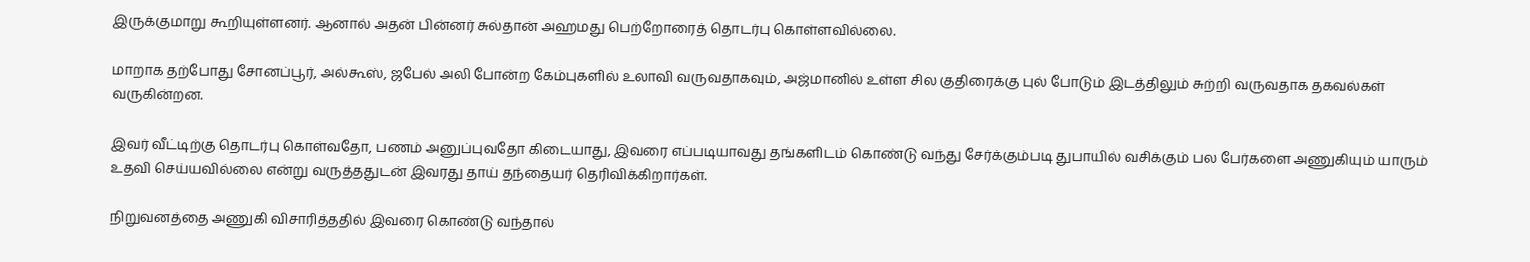இருக்குமாறு கூறியுள்ளனர். ஆனால் அதன் பின்னர் சுல்தான் அஹமது பெற்றோரைத் தொடர்பு கொள்ளவில்லை.

மாறாக தற்போது சோனப்பூர், அல்கூஸ், ஜபேல் அலி போன்ற கேம்புகளில் உலாவி வருவதாகவும், அஜ்மானில் உள்ள சில குதிரைக்கு புல் போடும் இடத்திலும் சுற்றி வருவதாக தகவல்கள் வருகின்றன.

இவர் வீட்டிற்கு தொடர்பு கொள்வதோ, பணம் அனுப்புவதோ கிடையாது, இவரை எப்படியாவது தங்களிடம் கொண்டு வந்து சேர்க்கும்படி துபாயில் வசிக்கும் பல பேர்களை அணுகியும் யாரும் உதவி செய்யவில்லை என்று வருத்ததுடன் இவரது தாய் தந்தையர் தெரிவிக்கிறார்கள்.

நிறுவனத்தை அணுகி விசாரித்ததில் இவரை கொண்டு வந்தால்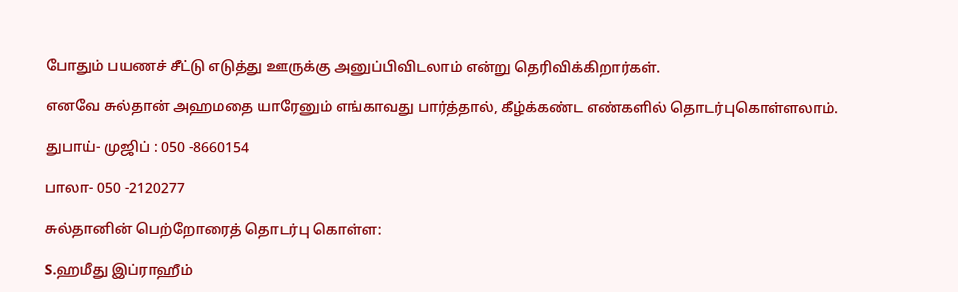போதும் பயணச் சீட்டு எடுத்து ஊருக்கு அனுப்பிவிடலாம் என்று தெரிவிக்கிறார்கள்.

எனவே சுல்தான் அஹமதை யாரேனும் எங்காவது பார்த்தால், கீழ்க்கண்ட எண்களில் தொடர்புகொள்ளலாம்.

துபாய்- முஜிப் : 050 -8660154

பாலா- 050 -2120277

சுல்தானின் பெற்றோரைத் தொடர்பு கொள்ள:

S.ஹமீது இப்ராஹீம்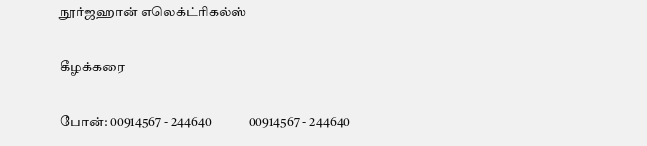நூர்ஜஹான் எலெக்ட்ரிகல்ஸ்

கீழக்கரை

போன்: 00914567 - 244640              00914567 - 244640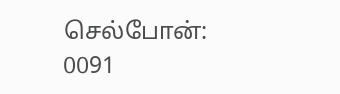செல்போன்: 0091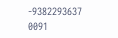-9382293637              0091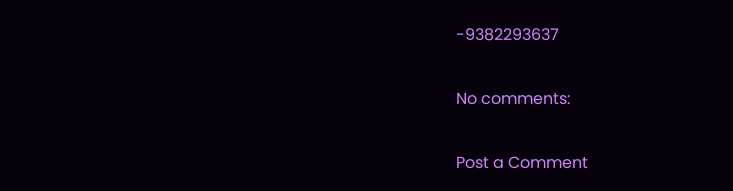-9382293637

No comments:

Post a Comment